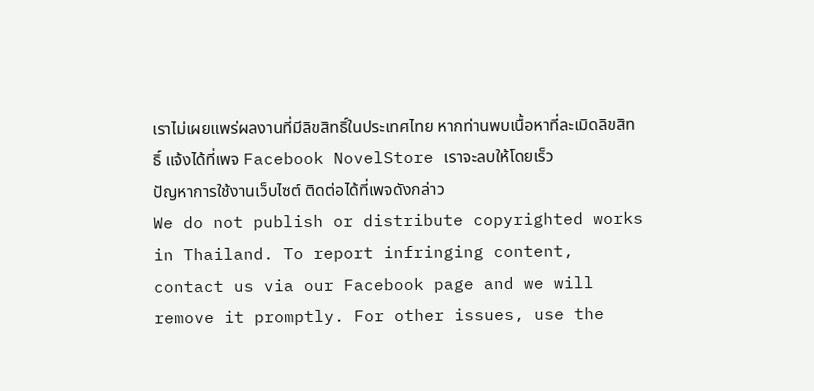เราไม่เผยแพร่ผลงานที่มีลิขสิทธิ์ในประเทศไทย หากท่านพบเนื้อหาที่ละเมิดลิขสิทธิ์ แจ้งได้ที่เพจ Facebook NovelStore เราจะลบให้โดยเร็ว
ปัญหาการใช้งานเว็บไซต์ ติดต่อได้ที่เพจดังกล่าว
We do not publish or distribute copyrighted works in Thailand. To report infringing content, contact us via our Facebook page and we will remove it promptly. For other issues, use the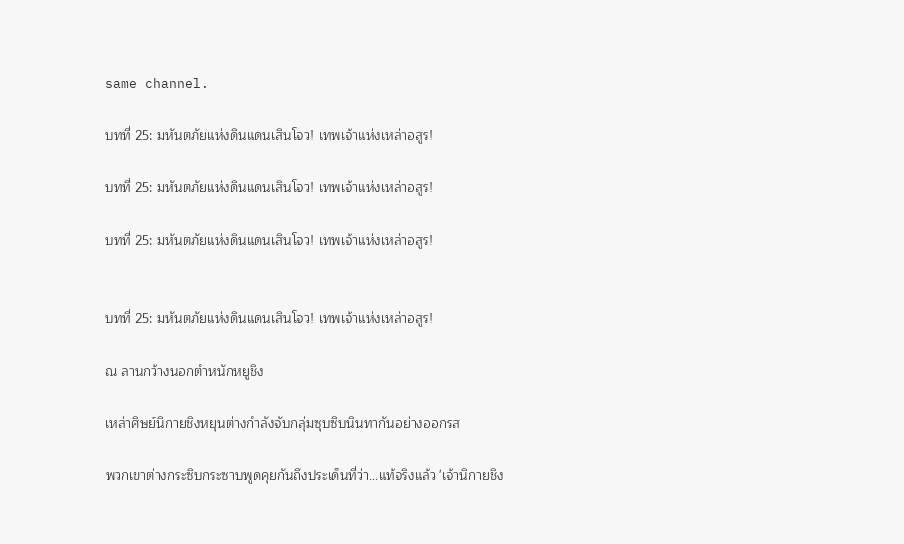same channel.

บทที่ 25: มหันตภัยแห่งดินแดนเสินโจว! เทพเจ้าแห่งเหล่าอสูร!

บทที่ 25: มหันตภัยแห่งดินแดนเสินโจว! เทพเจ้าแห่งเหล่าอสูร!

บทที่ 25: มหันตภัยแห่งดินแดนเสินโจว! เทพเจ้าแห่งเหล่าอสูร!


บทที่ 25: มหันตภัยแห่งดินแดนเสินโจว! เทพเจ้าแห่งเหล่าอสูร!

ณ ลานกว้างนอกตำหนักหยูชิง

เหล่าศิษย์นิกายชิงหยุนต่างกำลังจับกลุ่มซุบซิบนินทากันอย่างออกรส

พวกเขาต่างกระซิบกระซาบพูดคุยกันถึงประเด็นที่ว่า...แท้จริงแล้ว 'เจ้านิกายชิง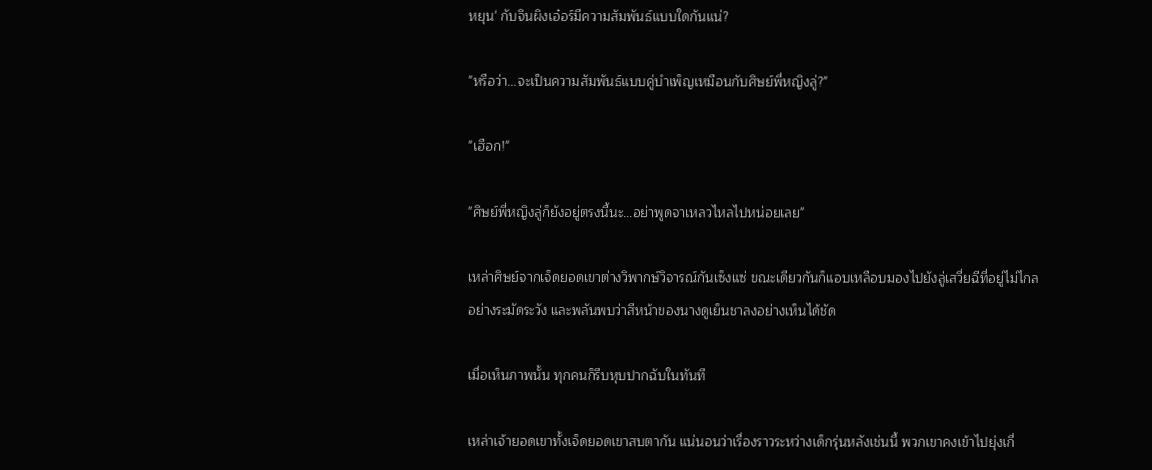หยุน' กับจินผิงเอ๋อร์มีความสัมพันธ์แบบใดกันแน่?

"หรือว่า...จะเป็นความสัมพันธ์แบบคู่บำเพ็ญเหมือนกับศิษย์พี่หญิงลู่?"

"เฮือก!"

"ศิษย์พี่หญิงลู่ก็ยังอยู่ตรงนี้นะ…อย่าพูดจาเหลวไหลไปหน่อยเลย"

เหล่าศิษย์จากเจ็ดยอดเขาต่างวิพากษ์วิจารณ์กันเซ็งแซ่ ขณะเดียวกันก็แอบเหลือบมองไปยังลู่เสวี่ยฉีที่อยู่ไม่ไกลอย่างระมัดระวัง และพลันพบว่าสีหน้าของนางดูเย็นชาลงอย่างเห็นได้ชัด

เมื่อเห็นภาพนั้น ทุกคนก็รีบหุบปากฉับในทันที

เหล่าเจ้ายอดเขาทั้งเจ็ดยอดเขาสบตากัน แน่นอนว่าเรื่องราวระหว่างเด็กรุ่นหลังเช่นนี้ พวกเขาคงเข้าไปยุ่งเกี่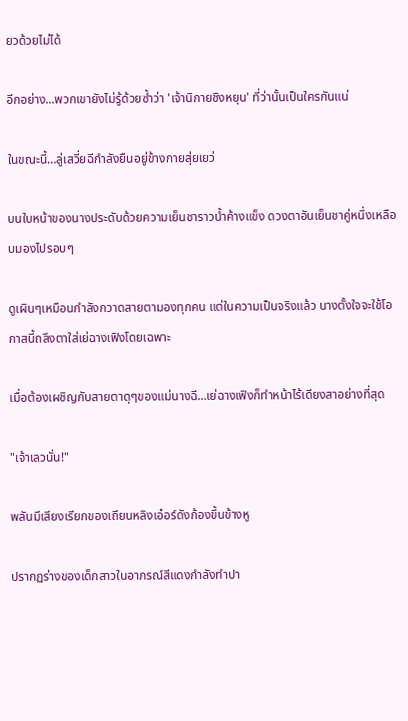ยวด้วยไม่ได้

อีกอย่าง...พวกเขายังไม่รู้ด้วยซ้ำว่า 'เจ้านิกายชิงหยุน' ที่ว่านั้นเป็นใครกันแน่

ในขณะนี้…ลู่เสวี่ยฉีกำลังยืนอยู่ข้างกายสุ่ยเยว่

บนใบหน้าของนางประดับด้วยความเย็นชาราวน้ำค้างแข็ง ดวงตาอันเย็นชาคู่หนึ่งเหลือบมองไปรอบๆ

ดูเผินๆเหมือนกำลังกวาดสายตามองทุกคน แต่ในความเป็นจริงแล้ว นางตั้งใจจะใช้โอกาสนี้ถลึงตาใส่เย่ฉางเฟิงโดยเฉพาะ

เมื่อต้องเผชิญกับสายตาดุๆของแม่นางฉี…เย่ฉางเฟิงก็ทำหน้าไร้เดียงสาอย่างที่สุด

"เจ้าเลวนั่น!"

พลันมีเสียงเรียกของเถียนหลิงเอ๋อร์ดังก้องขึ้นข้างหู

ปรากฏร่างของเด็กสาวในอาภรณ์สีแดงกำลังทำปา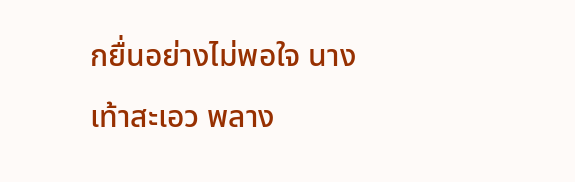กยื่นอย่างไม่พอใจ นางเท้าสะเอว พลาง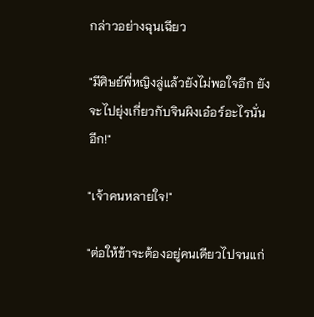กล่าวอย่างฉุนเฉียว

"มีศิษย์พี่หญิงลู่แล้วยังไม่พอใจอีก ยังจะไปยุ่งเกี่ยวกับจินผิงเอ๋อร์อะไรนั่นอีก!"

"เจ้าคนหลายใจ!"

"ต่อให้ข้าจะต้องอยู่คนเดียวไปจนแก่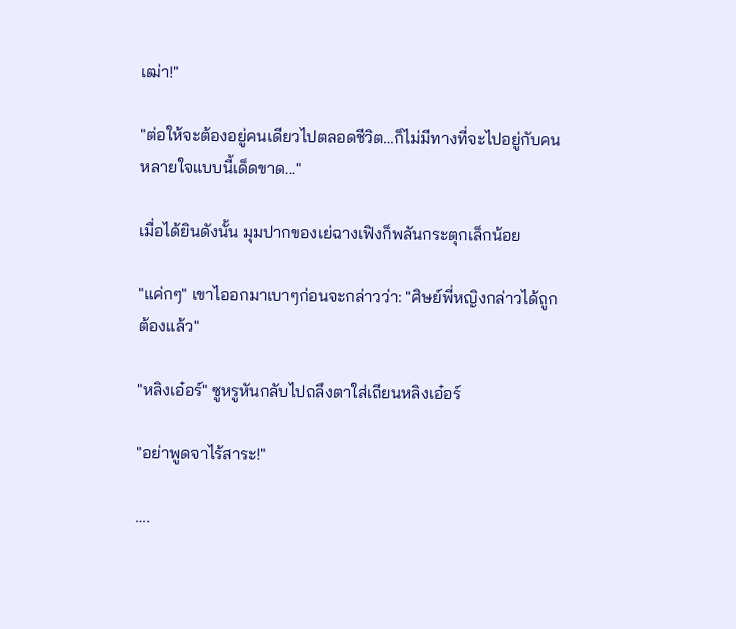เฒ่า!"

"ต่อให้จะต้องอยู่คนเดียวไปตลอดชีวิต…ก็ไม่มีทางที่จะไปอยู่กับคนหลายใจแบบนี้เด็ดขาด..."

เมื่อได้ยินดังนั้น มุมปากของเย่ฉางเฟิงก็พลันกระตุกเล็กน้อย

"แค่กๆ" เขาไออกมาเบาๆก่อนจะกล่าวว่า: "ศิษย์พี่หญิงกล่าวได้ถูกต้องแล้ว"

"หลิงเอ๋อร์" ซูหรูหันกลับไปถลึงตาใส่เถียนหลิงเอ๋อร์

"อย่าพูดจาไร้สาระ!"

….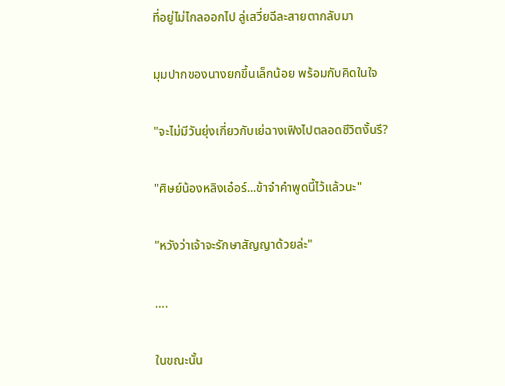ที่อยู่ไม่ไกลออกไป ลู่เสวี่ยฉีละสายตากลับมา

มุมปากของนางยกขึ้นเล็กน้อย พร้อมกับคิดในใจ

"จะไม่มีวันยุ่งเกี่ยวกับเย่ฉางเฟิงไปตลอดชีวิตงั้นรึ?

"ศิษย์น้องหลิงเอ๋อร์...ข้าจำคำพูดนี้ไว้แล้วนะ"

"หวังว่าเจ้าจะรักษาสัญญาด้วยล่ะ"

….

ในขณะนั้น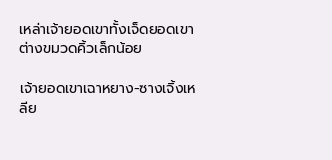เหล่าเจ้ายอดเขาทั้งเจ็ดยอดเขาต่างขมวดคิ้วเล็กน้อย

เจ้ายอดเขาเฉาหยาง-ซางเจิ้งเหลีย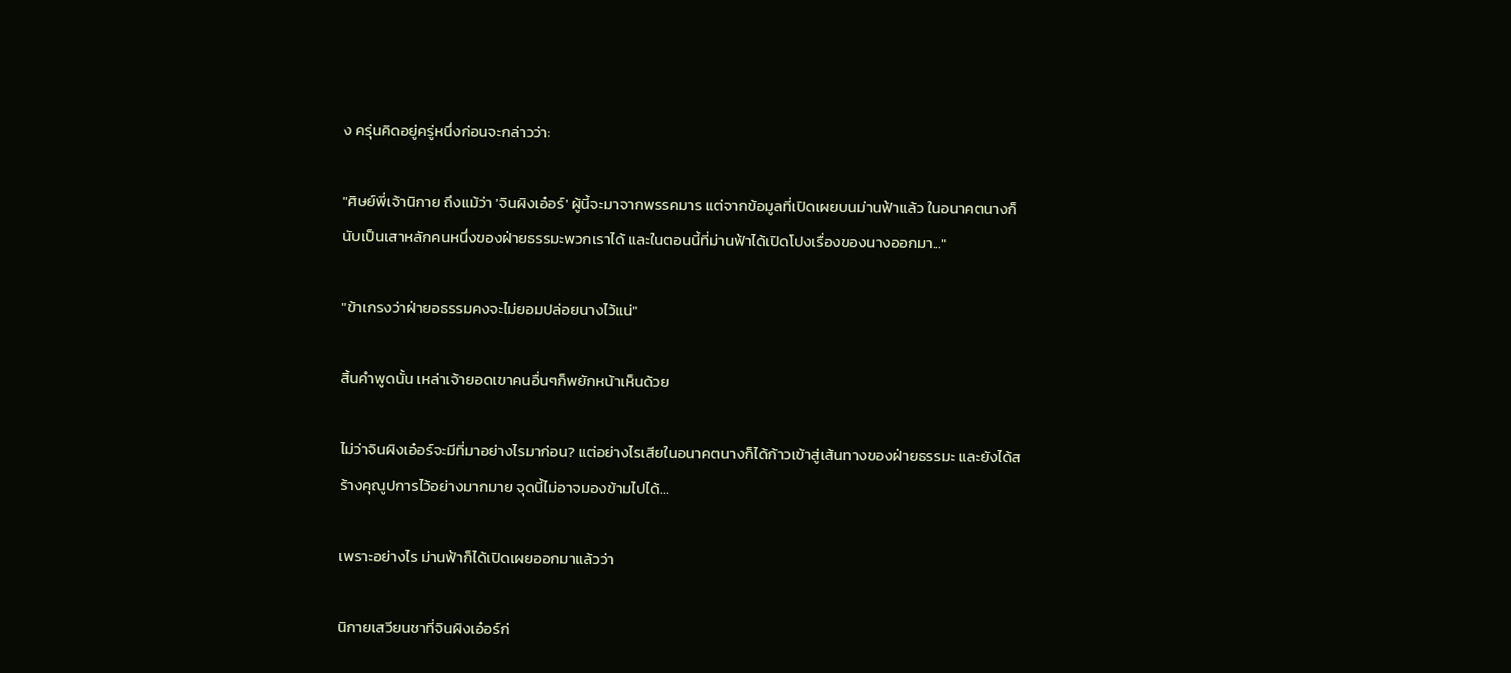ง ครุ่นคิดอยู่ครู่หนึ่งก่อนจะกล่าวว่า:

"ศิษย์พี่เจ้านิกาย ถึงแม้ว่า 'จินผิงเอ๋อร์' ผู้นี้จะมาจากพรรคมาร แต่จากข้อมูลที่เปิดเผยบนม่านฟ้าแล้ว ในอนาคตนางก็นับเป็นเสาหลักคนหนึ่งของฝ่ายธรรมะพวกเราได้ และในตอนนี้ที่ม่านฟ้าได้เปิดโปงเรื่องของนางออกมา..."

"ข้าเกรงว่าฝ่ายอธรรมคงจะไม่ยอมปล่อยนางไว้แน่"

สิ้นคำพูดนั้น เหล่าเจ้ายอดเขาคนอื่นๆก็พยักหน้าเห็นด้วย

ไม่ว่าจินผิงเอ๋อร์จะมีที่มาอย่างไรมาก่อน? แต่อย่างไรเสียในอนาคตนางก็ได้ก้าวเข้าสู่เส้นทางของฝ่ายธรรมะ และยังได้สร้างคุณูปการไว้อย่างมากมาย จุดนี้ไม่อาจมองข้ามไปได้...

เพราะอย่างไร ม่านฟ้าก็ได้เปิดเผยออกมาแล้วว่า

นิกายเสวียนชาที่จินผิงเอ๋อร์ก่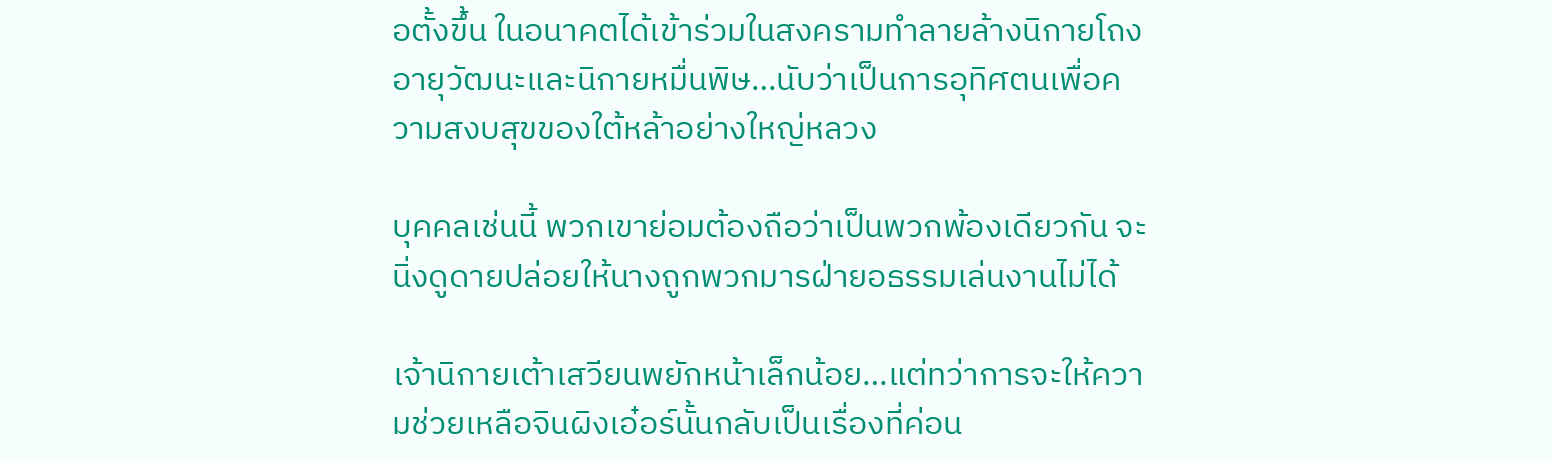อตั้งขึ้น ในอนาคตได้เข้าร่วมในสงครามทำลายล้างนิกายโถงอายุวัฒนะและนิกายหมื่นพิษ…นับว่าเป็นการอุทิศตนเพื่อความสงบสุขของใต้หล้าอย่างใหญ่หลวง

บุคคลเช่นนี้ พวกเขาย่อมต้องถือว่าเป็นพวกพ้องเดียวกัน จะนิ่งดูดายปล่อยให้นางถูกพวกมารฝ่ายอธรรมเล่นงานไม่ได้

เจ้านิกายเต้าเสวียนพยักหน้าเล็กน้อย…แต่ทว่าการจะให้ความช่วยเหลือจินผิงเอ๋อร์นั้นกลับเป็นเรื่องที่ค่อน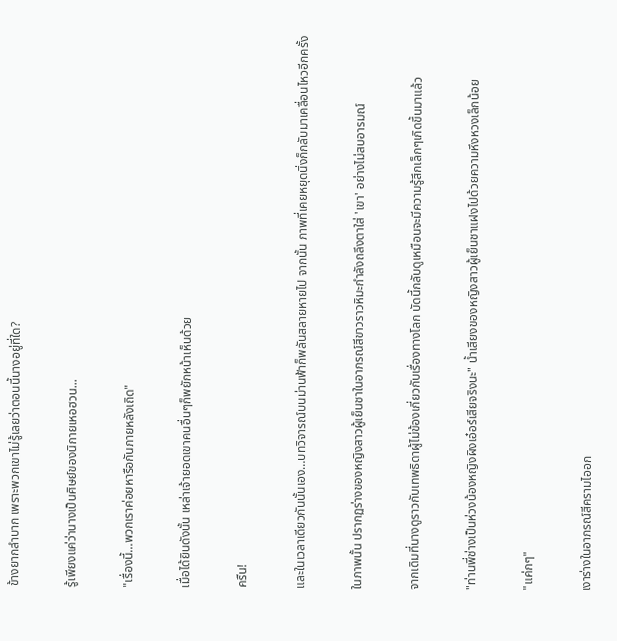ข้างยากลำบาก เพราะพวกเขาไม่รู้เลยว่าตอนนี้นางอยู่ที่ใด?

รู้เพียงแค่ว่านางเป็นศิษย์ของนิกายเหอฮวน...

"เรื่องนี้…พวกเราค่อยหารือกันภายหลังเถิด"

เมื่อได้ยินดังนั้น เหล่าเจ้ายอดเขาคนอื่นๆก็พยักหน้าเห็นด้วย

ครืน!

และในเวลาเดียวกันนั้นเอง…บทวิจารณ์บนม่านฟ้าก็พลันสลายหายไป จากนั้น ภาพที่เคยหยุดนิ่งก็กลับมาเคลื่อนไหวอีกครั้ง

ในภาพนั้น ปรากฏร่างของหญิงสาวผู้เย็นชาในอาภรณ์สีขาวราวหิมะกำลังถลึงตาใส่ 'เขา' อย่างไม่สบอารมณ์

จากเดิมที่นางดูราวกับเทพธิดาผู้ไม่ข้องเกี่ยวกับเรื่องทางโลก บัดนี้กลับดูเหมือนจะมีความรู้สึกเล็กๆเกิดขึ้นมาแล้ว

"ท่านพี่ช่างเป็นห่วงน้องหญิงผิงเอ๋อร์เสียจริงนะ" น้ำเสียงของหญิงสาวผู้เย็นชาแฝงไปด้วยความหึงหวงเล็กน้อย

"แค่กๆ"

เงาร่างในอาภรณ์สีครามไออก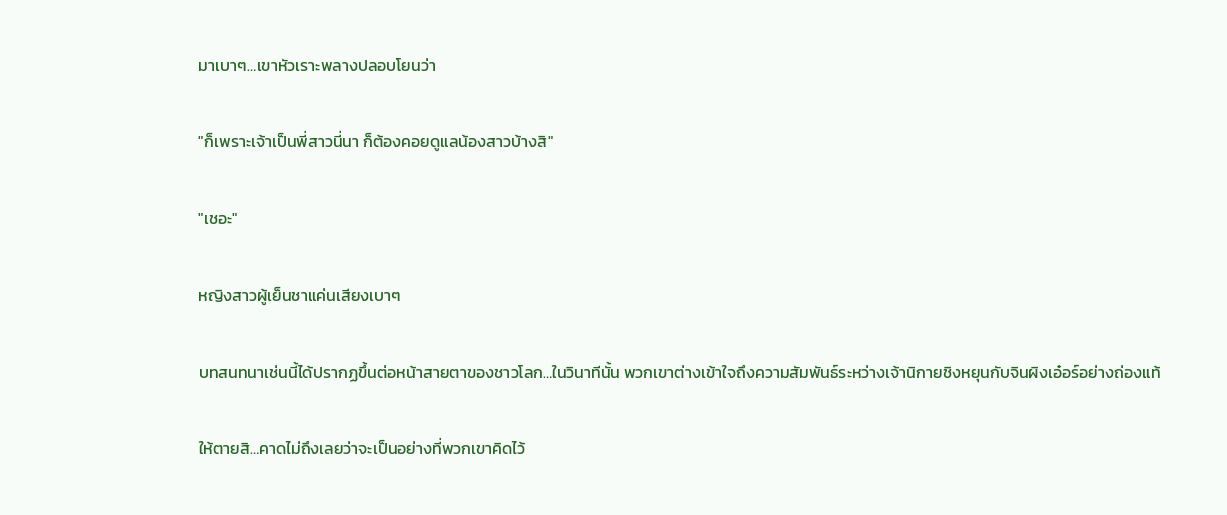มาเบาๆ…เขาหัวเราะพลางปลอบโยนว่า

"ก็เพราะเจ้าเป็นพี่สาวนี่นา ก็ต้องคอยดูแลน้องสาวบ้างสิ"

"เชอะ"

หญิงสาวผู้เย็นชาแค่นเสียงเบาๆ

บทสนทนาเช่นนี้ได้ปรากฏขึ้นต่อหน้าสายตาของชาวโลก…ในวินาทีนั้น พวกเขาต่างเข้าใจถึงความสัมพันธ์ระหว่างเจ้านิกายชิงหยุนกับจินผิงเอ๋อร์อย่างถ่องแท้

ให้ตายสิ…คาดไม่ถึงเลยว่าจะเป็นอย่างที่พวกเขาคิดไว้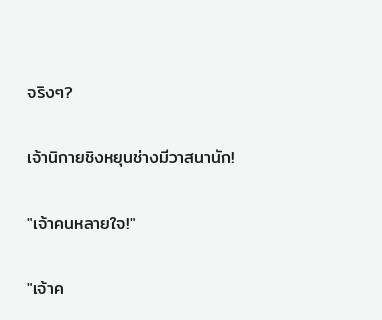จริงๆ?

เจ้านิกายชิงหยุนช่างมีวาสนานัก!

"เจ้าคนหลายใจ!"

"เจ้าค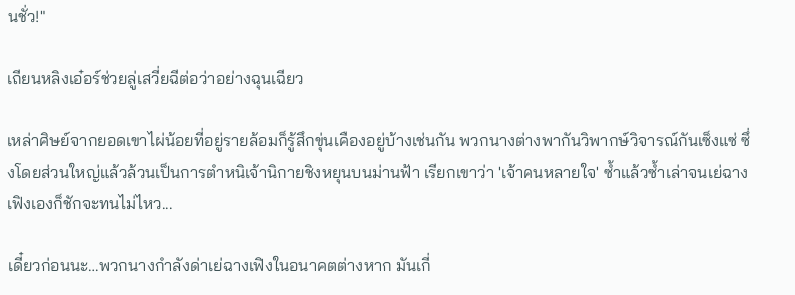นชั่ว!"

เถียนหลิงเอ๋อร์ช่วยลู่เสวี่ยฉีต่อว่าอย่างฉุนเฉียว

เหล่าศิษย์จากยอดเขาไผ่น้อยที่อยู่รายล้อมก็รู้สึกขุ่นเคืองอยู่บ้างเช่นกัน พวกนางต่างพากันวิพากษ์วิจารณ์กันเซ็งแซ่ ซึ่งโดยส่วนใหญ่แล้วล้วนเป็นการตำหนิเจ้านิกายชิงหยุนบนม่านฟ้า เรียกเขาว่า 'เจ้าคนหลายใจ' ซ้ำแล้วซ้ำเล่าจนเย่ฉางเฟิงเองก็ชักจะทนไม่ไหว...

เดี๋ยวก่อนนะ…พวกนางกำลังด่าเย่ฉางเฟิงในอนาคตต่างหาก มันเกี่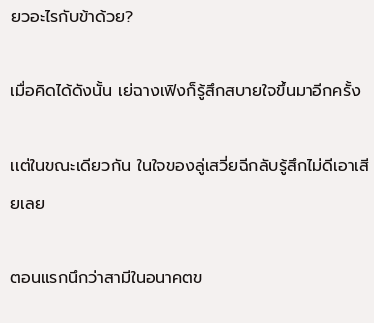ยวอะไรกับข้าด้วย?

เมื่อคิดได้ดังนั้น เย่ฉางเฟิงก็รู้สึกสบายใจขึ้นมาอีกครั้ง

เเต่ในขณะเดียวกัน ในใจของลู่เสวี่ยฉีกลับรู้สึกไม่ดีเอาเสียเลย

ตอนแรกนึกว่าสามีในอนาคตข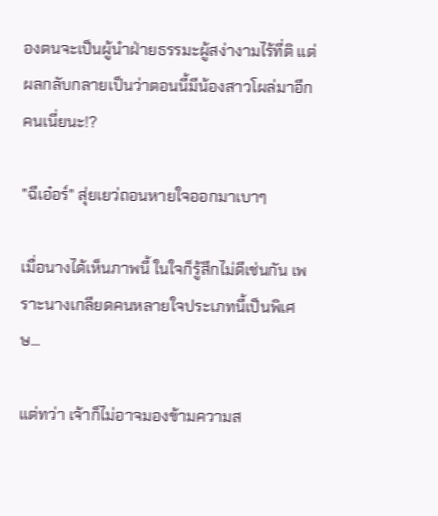องตนจะเป็นผู้นำฝ่ายธรรมะผู้สง่างามไร้ที่ติ แต่ผลกลับกลายเป็นว่าตอนนี้มีน้องสาวโผล่มาอีกคนเนี่ยนะ!?

"ฉีเอ๋อร์" สุ่ยเยว่ถอนหายใจออกมาเบาๆ

เมื่อนางได้เห็นภาพนี้ ในใจก็รู้สึกไม่ดีเช่นกัน เพราะนางเกลียดคนหลายใจประเภทนี้เป็นพิเศษ...

แต่ทว่า เจ้าก็ไม่อาจมองข้ามความส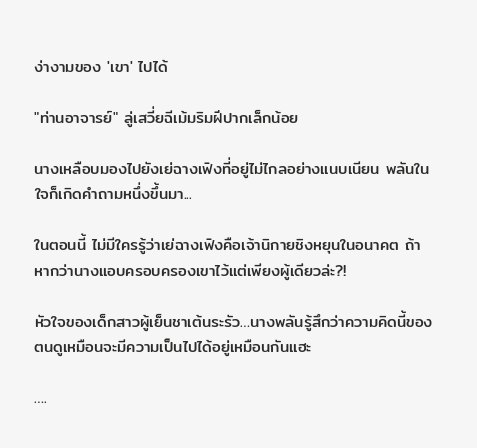ง่างามของ 'เขา' ไปได้

"ท่านอาจารย์" ลู่เสวี่ยฉีเม้มริมฝีปากเล็กน้อย

นางเหลือบมองไปยังเย่ฉางเฟิงที่อยู่ไม่ไกลอย่างแนบเนียน พลันในใจก็เกิดคำถามหนึ่งขึ้นมา...

ในตอนนี้ ไม่มีใครรู้ว่าเย่ฉางเฟิงคือเจ้านิกายชิงหยุนในอนาคต ถ้าหากว่านางแอบครอบครองเขาไว้แต่เพียงผู้เดียวล่ะ?!

หัวใจของเด็กสาวผู้เย็นชาเต้นระรัว…นางพลันรู้สึกว่าความคิดนี้ของตนดูเหมือนจะมีความเป็นไปได้อยู่เหมือนกันแฮะ

….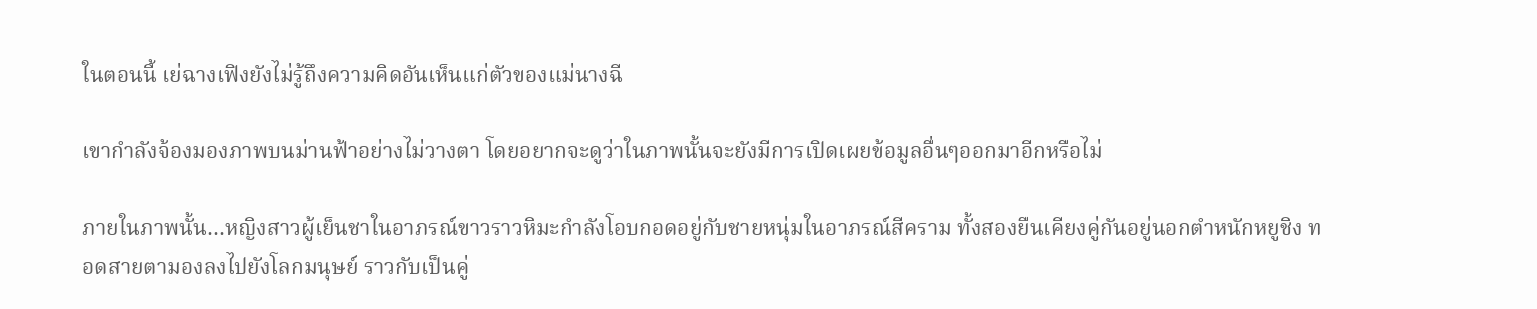ในตอนนี้ เย่ฉางเฟิงยังไม่รู้ถึงความคิดอันเห็นแก่ตัวของแม่นางฉี

เขากำลังจ้องมองภาพบนม่านฟ้าอย่างไม่วางตา โดยอยากจะดูว่าในภาพนั้นจะยังมีการเปิดเผยข้อมูลอื่นๆออกมาอีกหรือไม่

ภายในภาพนั้น…หญิงสาวผู้เย็นชาในอาภรณ์ขาวราวหิมะกำลังโอบกอดอยู่กับชายหนุ่มในอาภรณ์สีคราม ทั้งสองยืนเคียงคู่กันอยู่นอกตำหนักหยูชิง ทอดสายตามองลงไปยังโลกมนุษย์ ราวกับเป็นคู่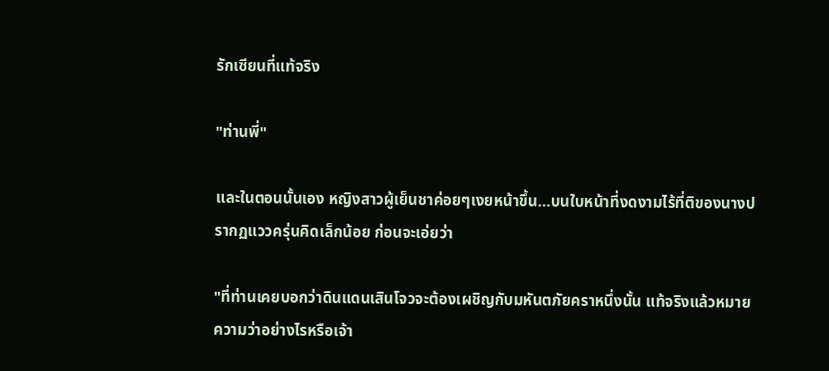รักเซียนที่แท้จริง

"ท่านพี่"

และในตอนนั้นเอง หญิงสาวผู้เย็นชาค่อยๆเงยหน้าขึ้น…บนใบหน้าที่งดงามไร้ที่ติของนางปรากฏแววครุ่นคิดเล็กน้อย ก่อนจะเอ่ยว่า

"ที่ท่านเคยบอกว่าดินแดนเสินโจวจะต้องเผชิญกับมหันตภัยคราหนึ่งนั้น แท้จริงแล้วหมายความว่าอย่างไรหรือเจ้า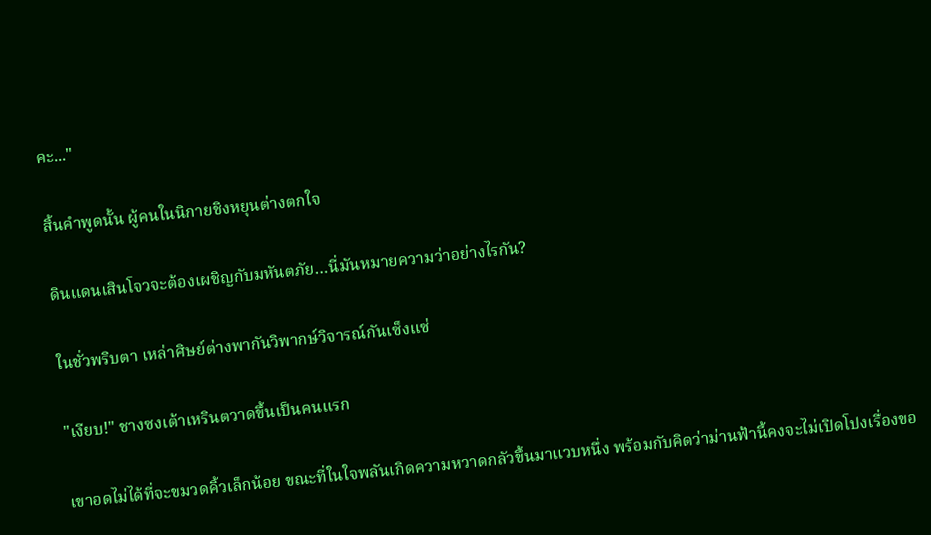คะ..."

สิ้นคำพูดนั้น ผู้คนในนิกายชิงหยุนต่างตกใจ

ดินแดนเสินโจวจะต้องเผชิญกับมหันตภัย…นี่มันหมายความว่าอย่างไรกัน?

ในชั่วพริบตา เหล่าศิษย์ต่างพากันวิพากษ์วิจารณ์กันเซ็งแซ่

"เงียบ!" ชางซงเต้าเหรินตวาดขึ้นเป็นคนแรก

เขาอดไม่ได้ที่จะขมวดคิ้วเล็กน้อย ขณะที่ในใจพลันเกิดความหวาดกลัวขึ้นมาแวบหนึ่ง พร้อมกับคิดว่าม่านฟ้านี้คงจะไม่เปิดโปงเรื่องขอ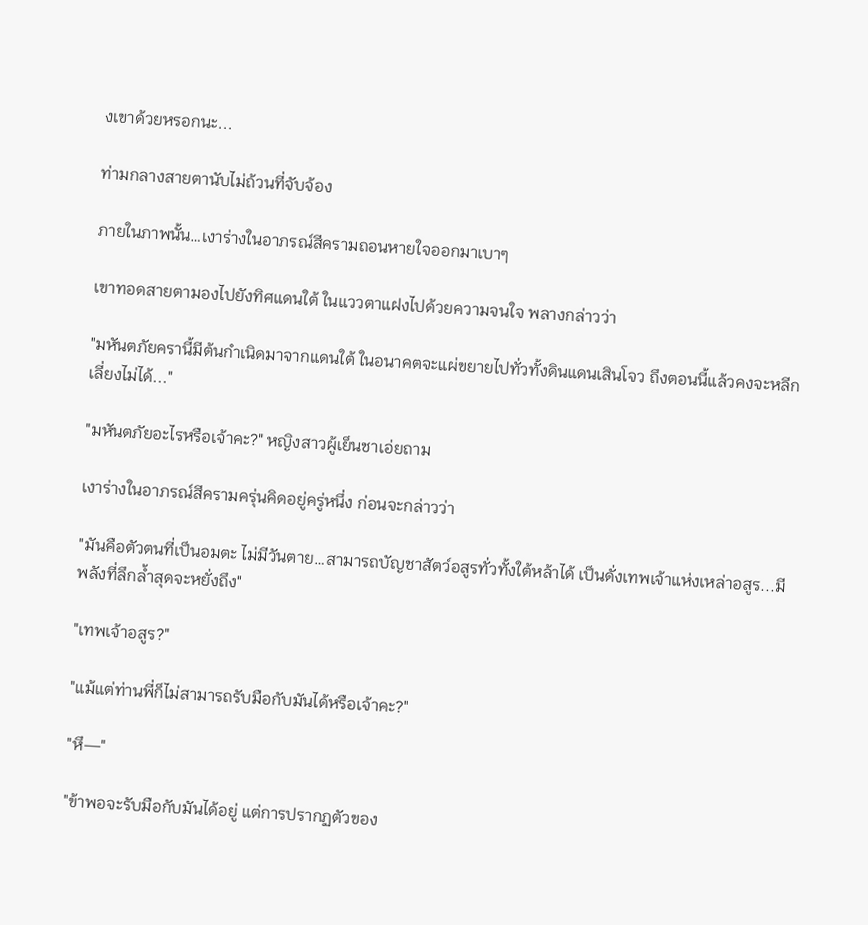งเขาด้วยหรอกนะ...

ท่ามกลางสายตานับไม่ถ้วนที่จับจ้อง

ภายในภาพนั้น…เงาร่างในอาภรณ์สีครามถอนหายใจออกมาเบาๆ

เขาทอดสายตามองไปยังทิศแดนใต้ ในแววตาแฝงไปด้วยความจนใจ พลางกล่าวว่า

"มหันตภัยครานี้มีต้นกำเนิดมาจากแดนใต้ ในอนาคตจะแผ่ขยายไปทั่วทั้งดินแดนเสินโจว ถึงตอนนี้แล้วคงจะหลีกเลี่ยงไม่ได้..."

"มหันตภัยอะไรหรือเจ้าคะ?" หญิงสาวผู้เย็นชาเอ่ยถาม

เงาร่างในอาภรณ์สีครามครุ่นคิดอยู่ครู่หนึ่ง ก่อนจะกล่าวว่า

"มันคือตัวตนที่เป็นอมตะ ไม่มีวันตาย…สามารถบัญชาสัตว์อสูรทั่วทั้งใต้หล้าได้ เป็นดั่งเทพเจ้าแห่งเหล่าอสูร...มีพลังที่ลึกล้ำสุดจะหยั่งถึง"

"เทพเจ้าอสูร?"

"แม้แต่ท่านพี่ก็ไม่สามารถรับมือกับมันได้หรือเจ้าคะ?"

"หึ—"

"ข้าพอจะรับมือกับมันได้อยู่ แต่การปรากฏตัวของ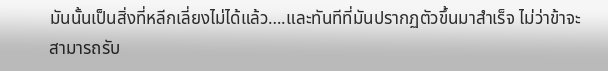มันนั้นเป็นสิ่งที่หลีกเลี่ยงไม่ได้แล้ว….และทันทีที่มันปรากฏตัวขึ้นมาสำเร็จ ไม่ว่าข้าจะสามารถรับ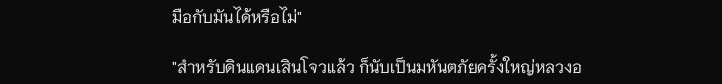มือกับมันได้หรือไม่"

"สำหรับดินแดนเสินโจวแล้ว ก็นับเป็นมหันตภัยครั้งใหญ่หลวงอ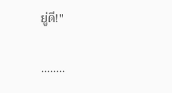ยู่ดี!"

……..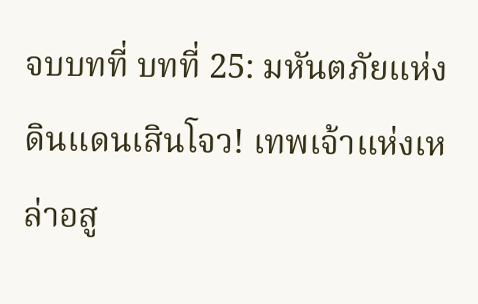จบบทที่ บทที่ 25: มหันตภัยแห่งดินแดนเสินโจว! เทพเจ้าแห่งเหล่าอสู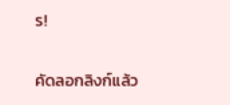ร!

คัดลอกลิงก์แล้ว